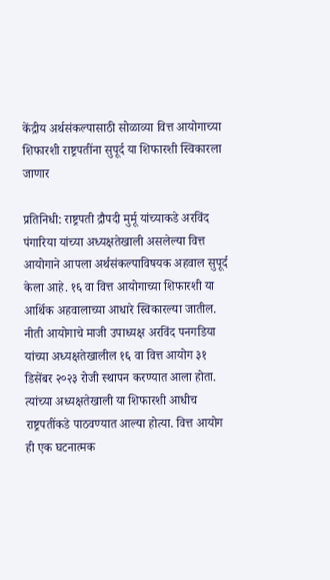केंद्रीय अर्थसंकल्पासाठी सोळाव्या वित्त आयोगाच्या शिफारशी राष्ट्रपतींना सुपूर्द या शिफारशी स्विकारला जाणार

प्रतिनिधी: राष्ट्रपती द्रौपदी मुर्मू यांच्याकडे अरविंद पंगारिया यांच्या अध्यक्षतेखाली असलेल्या वित्त आयोगाने आपला अर्थसंकल्पाविषयक अहवाल सुपूर्द केला आहे. १६ वा वित्त आयोगाच्या शिफारशी या आर्थिक अहवालाच्या आधारे स्विकारल्या जातील. नीती आयोगाचे माजी उपाध्यक्ष अरविंद पनगडिया यांच्या अध्यक्षतेखालील १६ वा वित्त आयोग ३१ डिसेंबर २०२३ रोजी स्थापन करण्यात आला होता. त्यांच्या अध्यक्षतेखाली या शिफारशी आधीच राष्ट्रपतींकडे पाठवण्यात आल्या होत्या. वित्त आयोग ही एक घटनात्मक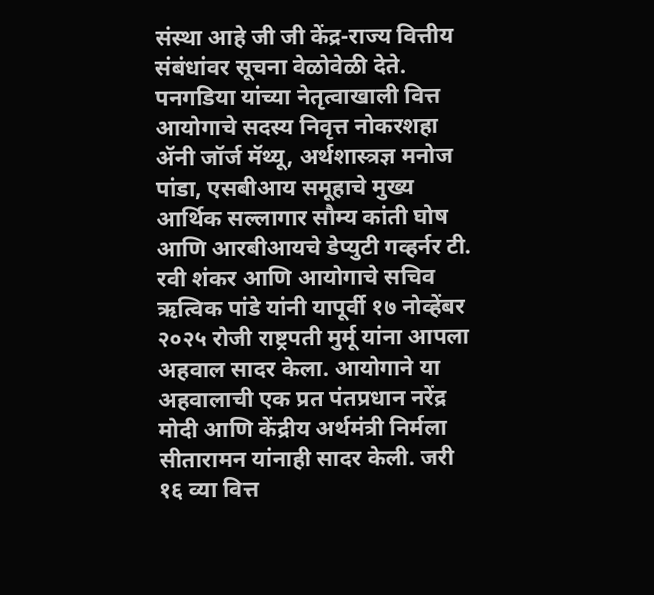संस्था आहे जी जी केंद्र-राज्य वित्तीय संबंधांवर सूचना वेळोवेळी देते. पनगडिया यांच्या नेतृत्वाखाली वित्त आयोगाचे सदस्य निवृत्त नोकरशहा ॲनी जॉर्ज मॅथ्यू, अर्थशास्त्रज्ञ मनोज पांडा, एसबीआय समूहाचे मुख्य आर्थिक सल्लागार सौम्य कांती घोष आणि आरबीआयचे डेप्युटी गव्हर्नर टी. रवी शंकर आणि आयोगाचे सचिव ऋत्विक पांडे यांनी यापूर्वी १७ नोव्हेंबर २०२५ रोजी राष्ट्रपती मुर्मू यांना आपला अहवाल सादर केला. आयोगाने या अहवालाची एक प्रत पंतप्रधान नरेंद्र मोदी आणि केंद्रीय अर्थमंत्री निर्मला सीतारामन यांनाही सादर केली. जरी १६ व्या वित्त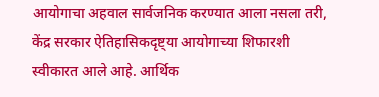आयोगाचा अहवाल सार्वजनिक करण्यात आला नसला तरी, केंद्र सरकार ऐतिहासिकदृष्ट्या आयोगाच्या शिफारशी स्वीकारत आले आहे. आर्थिक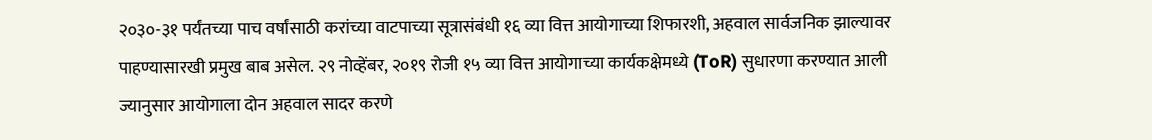२०३०-३१ पर्यंतच्या पाच वर्षांसाठी करांच्या वाटपाच्या सूत्रासंबंधी १६ व्या वित्त आयोगाच्या शिफारशी, अहवाल सार्वजनिक झाल्यावर पाहण्यासारखी प्रमुख बाब असेल. २९ नोव्हेंबर, २०१९ रोजी १५ व्या वित्त आयोगाच्या कार्यकक्षेमध्ये (ToR) सुधारणा करण्यात आली ज्यानुसार आयोगाला दोन अहवाल सादर करणे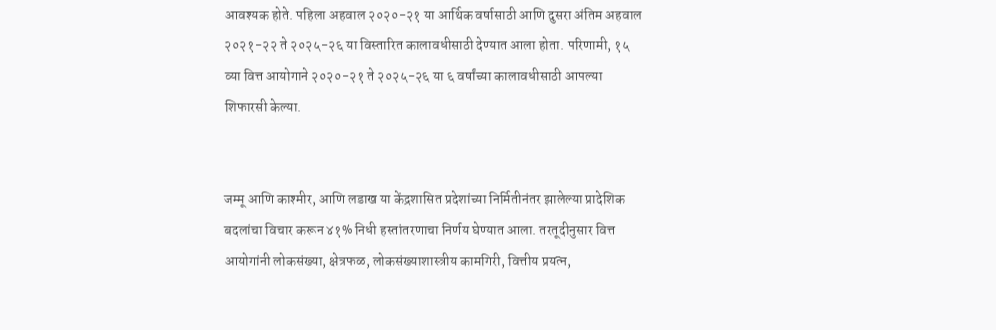आवश्यक होते. पहिला अहवाल २०२०-२१ या आर्थिक वर्षासाठी आणि दुसरा अंतिम अहवाल २०२१-२२ ते २०२५-२६ या विस्तारित कालावधीसाठी देण्यात आला होता. परिणामी, १५ व्या वित्त आयोगाने २०२०-२१ ते २०२५-२६ या ६ वर्षांच्या कालावधीसाठी आपल्या शिफारसी केल्या.


जम्मू आणि काश्मीर, आणि लडाख या केंद्रशासित प्रदेशांच्या निर्मितीनंतर झालेल्या प्रादेशिक बदलांचा विचार करून ४१% निधी हस्तांतरणाचा निर्णय घेण्यात आला. तरतूदीनुसार वित्त आयोगांनी लोकसंख्या, क्षेत्रफळ, लोकसंख्याशास्त्रीय कामगिरी, वित्तीय प्रयत्न,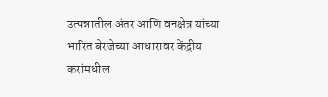उत्पन्नातील अंतर आणि वनक्षेत्र यांच्या भारित बेरजेच्या आधारावर केंद्रीय करांमधील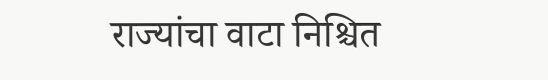राज्यांचा वाटा निश्चित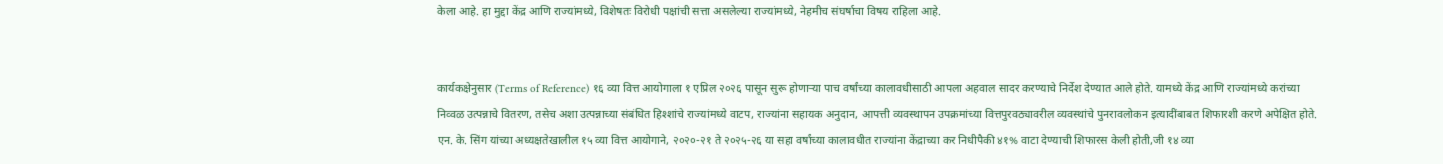केला आहे. हा मुद्दा केंद्र आणि राज्यांमध्ये, विशेषतः विरोधी पक्षांची सत्ता असलेल्या राज्यांमध्ये, नेहमीच संघर्षाचा विषय राहिला आहे.


कार्यकक्षेनुसार (Terms of Reference) १६ व्या वित्त आयोगाला १ एप्रिल २०२६ पासून सुरू होणाऱ्या पाच वर्षांच्या कालावधीसाठी आपला अहवाल सादर करण्याचे निर्देश देण्यात आले होते. यामध्ये केंद्र आणि राज्यांमध्ये करांच्या निव्वळ उत्पन्नाचे वितरण, तसेच अशा उत्पन्नाच्या संबंधित हिश्शांचे राज्यांमध्ये वाटप, राज्यांना सहायक अनुदान, आपत्ती व्यवस्थापन उपक्रमांच्या वित्तपुरवठ्यावरील व्यवस्थांचे पुनरावलोकन इत्यादींबाबत शिफारशी करणे अपेक्षित होते. एन. के. सिंग यांच्या अध्यक्षतेखालील १५ व्या वित्त आयोगाने, २०२०-२१ ते २०२५-२६ या सहा वर्षांच्या कालावधीत राज्यांना केंद्राच्या कर निधीपैकी ४१% वाटा देण्याची शिफारस केली होती,जी १४ व्या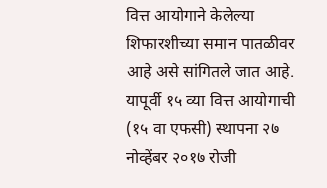वित्त आयोगाने केलेल्या शिफारशीच्या समान पातळीवर आहे असे सांगितले जात आहे. यापूर्वी १५ व्या वित्त आयोगाची (१५ वा एफसी) स्थापना २७ नोव्हेंबर २०१७ रोजी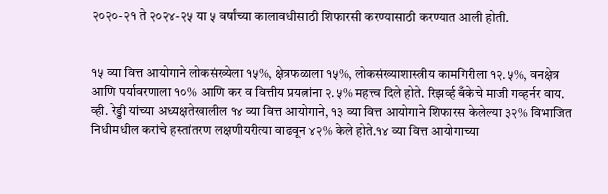२०२०-२१ ते २०२४-२५ या ५ वर्षांच्या कालावधीसाठी शिफारसी करण्यासाठी करण्यात आली होती.


१५ व्या वित्त आयोगाने लोकसंख्येला १५%, क्षेत्रफळाला १५%, लोकसंख्याशास्त्रीय कामगिरीला १२.५%, वनक्षेत्र आणि पर्यावरणाला १०% आणि कर व वित्तीय प्रयत्नांना २.५% महत्त्व दिले होते. रिझर्व्ह बँकेचे माजी गव्हर्नर वाय. व्ही. रेड्डी यांच्या अध्यक्षतेखालील १४ व्या वित्त आयोगाने, १३ व्या वित्त आयोगाने शिफारस केलेल्या ३२% विभाजित निधीमधील करांचे हस्तांतरण लक्षणीयरीत्या वाढवून ४२% केले होते.१४ व्या वित्त आयोगाच्या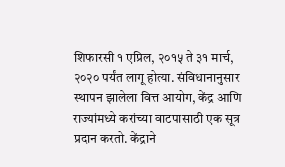शिफारसी १ एप्रिल, २०१५ ते ३१ मार्च, २०२० पर्यंत लागू होत्या. संविधानानुसार स्थापन झालेला वित्त आयोग, केंद्र आणि राज्यांमध्ये करांच्या वाटपासाठी एक सूत्र प्रदान करतो. केंद्राने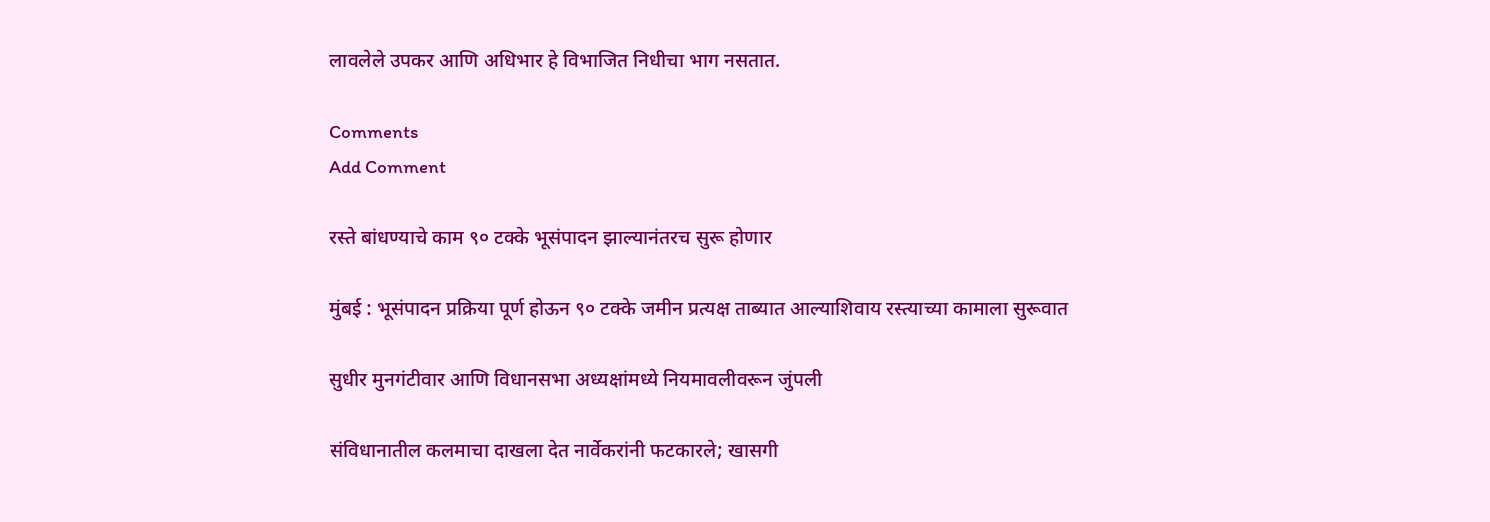लावलेले उपकर आणि अधिभार हे विभाजित निधीचा भाग नसतात.

Comments
Add Comment

रस्ते बांधण्याचे काम ९० टक्के भूसंपादन झाल्यानंतरच सुरू होणार

मुंबई : भूसंपादन प्रक्रिया पूर्ण होऊन ९० टक्के जमीन प्रत्यक्ष ताब्यात आल्याशिवाय रस्त्याच्या कामाला सुरूवात

सुधीर मुनगंटीवार आणि विधानसभा अध्यक्षांमध्ये नियमावलीवरून जुंपली

संविधानातील कलमाचा दाखला देत नार्वेकरांनी फटकारले; खासगी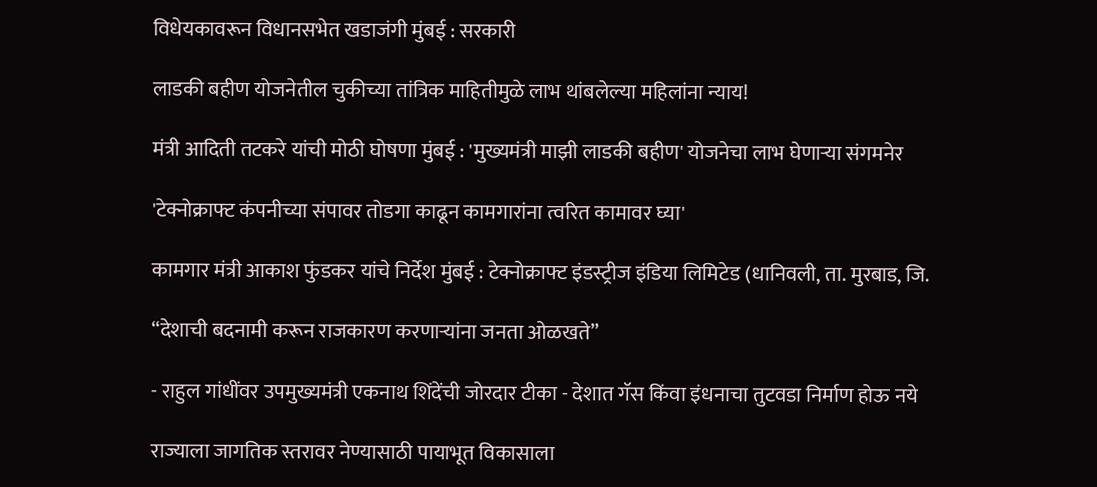विधेयकावरून विधानसभेत खडाजंगी मुंबई : सरकारी

लाडकी बहीण योजनेतील चुकीच्या तांत्रिक माहितीमुळे लाभ थांबलेल्या महिलांना न्याय!

मंत्री आदिती तटकरे यांची मोठी घोषणा मुंबई : 'मुख्यमंत्री माझी लाडकी बहीण' योजनेचा लाभ घेणाऱ्या संगमनेर

'टेक्नोक्राफ्ट कंपनीच्या संपावर तोडगा काढून कामगारांना त्वरित कामावर घ्या'

कामगार मंत्री आकाश फुंडकर यांचे निर्देश मुंबई : टेक्नोक्राफ्ट इंडस्ट्रीज इंडिया लिमिटेड (धानिवली, ता. मुरबाड, जि.

“देशाची बदनामी करून राजकारण करणाऱ्यांना जनता ओळखते”

- राहुल गांधींवर उपमुख्यमंत्री एकनाथ शिंदेंची जोरदार टीका - देशात गॅस किंवा इंधनाचा तुटवडा निर्माण होऊ नये

राज्याला जागतिक स्तरावर नेण्यासाठी पायाभूत विकासाला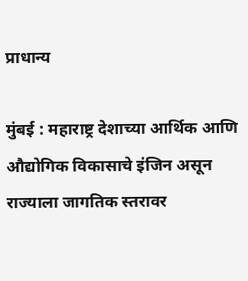प्राधान्य

मुंबई : महाराष्ट्र देशाच्या आर्थिक आणि औद्योगिक विकासाचे इंजिन असून राज्याला जागतिक स्तरावर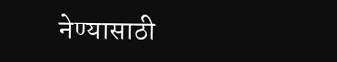नेण्यासाठी